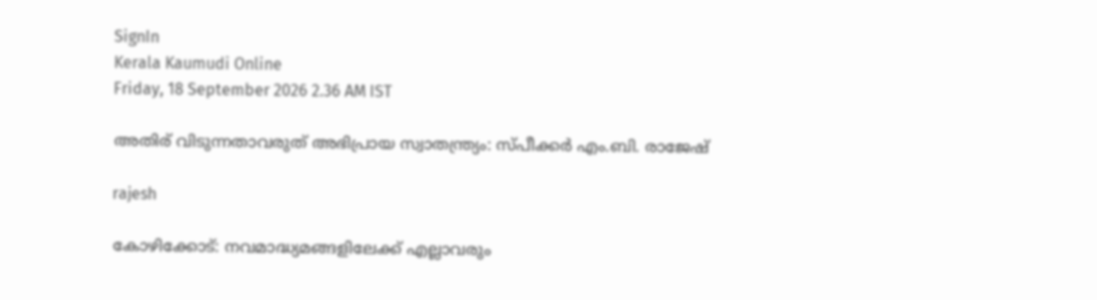SignIn
Kerala Kaumudi Online
Friday, 18 September 2026 2.36 AM IST

അതിര് വിടുന്നതാവരുത് അഭിപ്രായ സ്വാതന്ത്ര്യം: സ്പീക്കർ എം.ബി. രാജേഷ്

rajesh

കോഴിക്കോട്: നവമാദ്ധ്യമങ്ങളിലേക്ക് എല്ലാവരും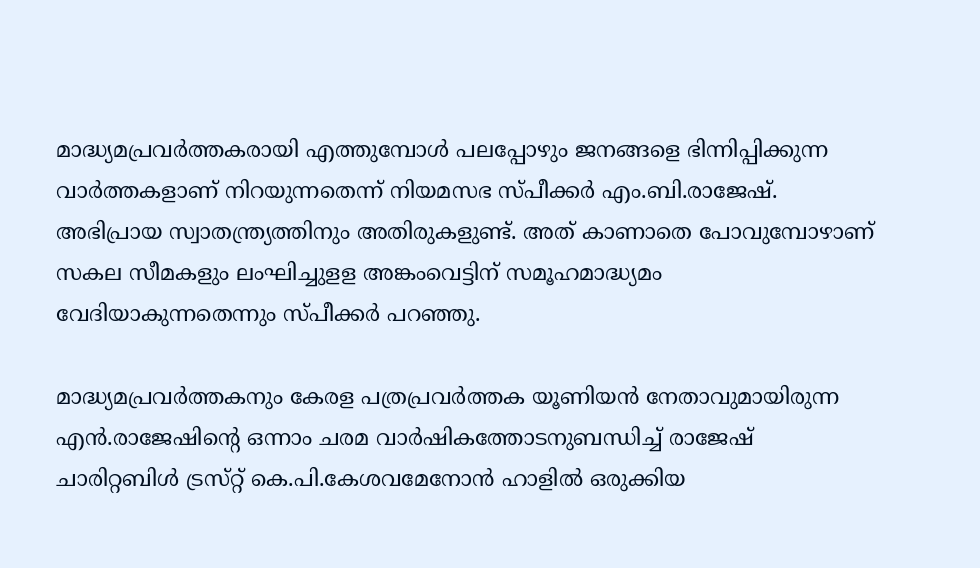മാദ്ധ്യമപ്രവർത്തകരായി എത്തുമ്പോൾ പലപ്പോഴും ജനങ്ങളെ ഭിന്നിപ്പിക്കുന്ന വാർത്തകളാണ് നിറയുന്നതെന്ന് നിയമസഭ സ്പീക്കർ എം.ബി.രാജേഷ്. അഭിപ്രായ സ്വാതന്ത്ര്യത്തിനും അതിരുകളുണ്ട്. അത് കാണാതെ പോവുമ്പോഴാണ് സകല സീമകളും ലംഘിച്ചുളള അങ്കംവെട്ടിന് സമൂഹമാദ്ധ്യമം വേദിയാകുന്നതെന്നും സ്പീക്കർ പറഞ്ഞു.

മാദ്ധ്യമപ്രവർത്തകനും കേരള പത്രപ്രവർത്തക യൂണിയൻ നേതാവുമായിരുന്ന എൻ.രാജേഷിന്റെ ഒന്നാം ചരമ വാർഷികത്തോടനുബന്ധിച്ച് രാജേഷ് ചാരിറ്റബിൾ ട്രസ്‌റ്റ് കെ.പി.കേശവമേനോൻ ഹാളിൽ ഒരുക്കിയ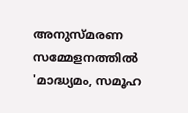അനുസ്‌മരണ സമ്മേളനത്തിൽ 'മാദ്ധ്യമം, സമൂഹ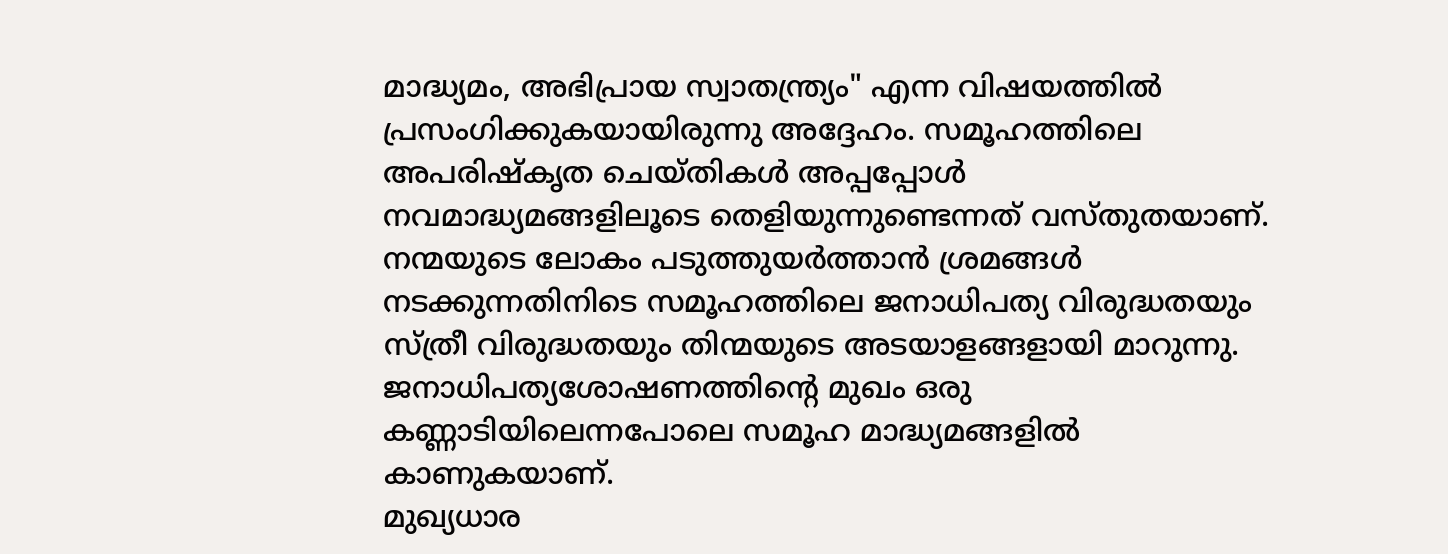മാദ്ധ്യമം, അഭിപ്രായ സ്വാതന്ത്ര്യം" എന്ന വിഷയത്തിൽ പ്രസംഗിക്കുകയായിരുന്നു അദ്ദേഹം. സമൂഹത്തിലെ അപരിഷ്‌കൃത ചെയ്തികൾ അപ്പപ്പോൾ നവമാദ്ധ്യമങ്ങളിലൂടെ തെളിയുന്നുണ്ടെന്നത് വസ്തുതയാണ്. നന്മയുടെ ലോകം പടുത്തുയർത്താൻ ശ്രമങ്ങൾ നടക്കുന്നതിനിടെ സമൂഹത്തിലെ ജനാധിപത്യ വിരുദ്ധതയും സ്ത്രീ വിരുദ്ധതയും തിന്മയുടെ അടയാളങ്ങളായി മാറുന്നു. ജനാധിപത്യശോഷണത്തിന്റെ മുഖം ഒരു കണ്ണാടിയിലെന്നപോലെ സമൂഹ മാദ്ധ്യമങ്ങളിൽ കാണുകയാണ്.
മുഖ്യധാര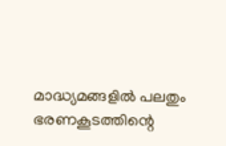മാദ്ധ്യമങ്ങളിൽ പലതും ഭരണകൂടത്തിന്റെ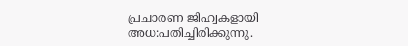പ്രചാരണ ജിഹ്വകളായി അധ:പതിച്ചിരിക്കുന്നു.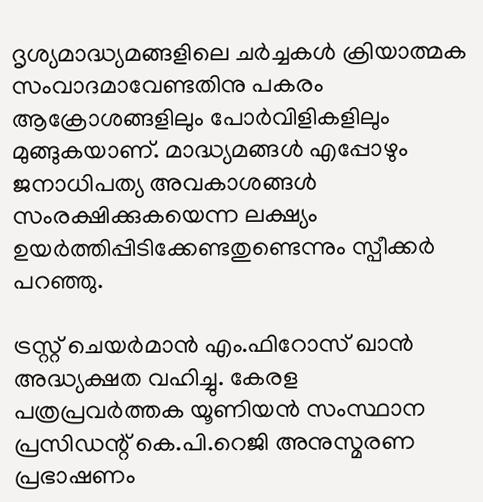ദൃശ്യമാദ്ധ്യമങ്ങളിലെ ചർച്ചകൾ ക്രിയാത്മക സംവാദമാവേണ്ടതിനു പകരം ആക്രോശങ്ങളിലും പോ‌ർവിളികളിലും മുങ്ങുകയാണ്. മാദ്ധ്യമങ്ങൾ എപ്പോഴും ജനാധിപത്യ അവകാശങ്ങൾ സംരക്ഷിക്കുകയെന്ന ലക്ഷ്യം ഉയർത്തിപ്പിടിക്കേണ്ടതുണ്ടെന്നും സ്പീക്കർ പറഞ്ഞു.

ട്രസ്റ്റ് ചെയർമാൻ എം.ഫിറോസ് ഖാൻ അദ്ധ്യക്ഷത വഹിച്ചു. കേരള പത്രപ്രവർത്തക യൂണിയൻ സംസ്ഥാന പ്രസിഡന്റ് കെ.പി.റെജി അനുസ്മരണ പ്രഭാഷണം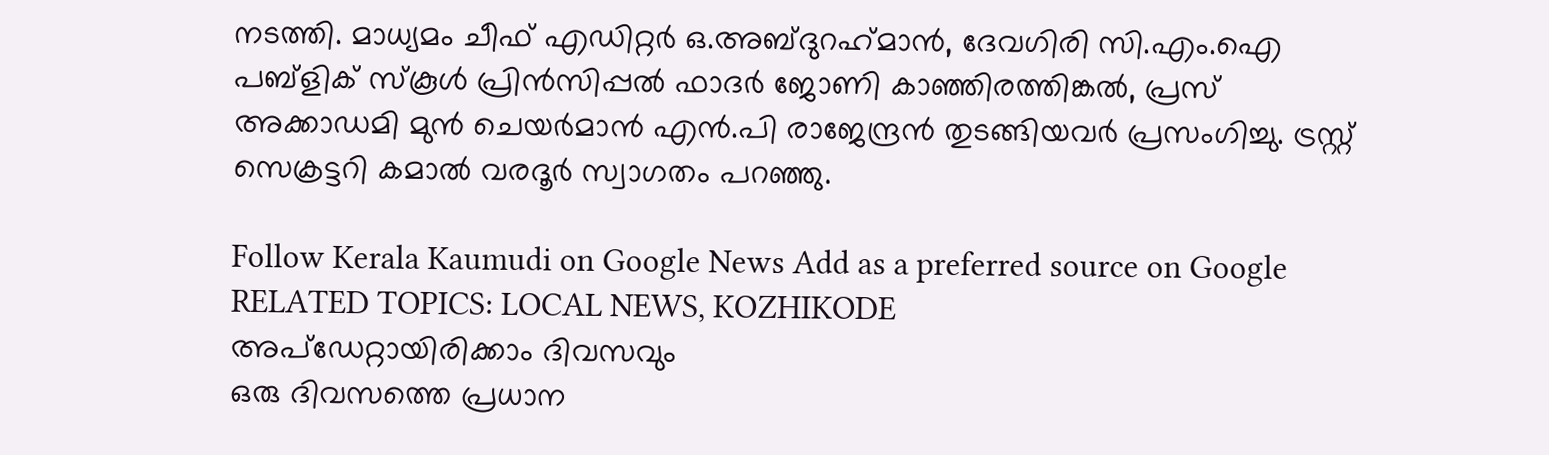നടത്തി. മാധ്യമം ചീഫ് എഡിറ്റർ ഒ.അബ്ദുറഹ്‌മാൻ, ദേവഗിരി സി.എം.ഐ പബ്ളിക് സ്‌കൂൾ പ്രിൻസിപ്പൽ ഫാദർ ജോണി കാഞ്ഞിരത്തിങ്കൽ, പ്രസ് അക്കാഡമി മുൻ ചെയർമാൻ എൻ.പി രാജേന്ദ്രൻ തുടങ്ങിയവർ പ്രസംഗിച്ചു. ട്രസ്റ്റ് സെക്രട്ടറി കമാൽ വരദൂർ സ്വാഗതം പറഞ്ഞു.

Follow Kerala Kaumudi on Google News Add as a preferred source on Google
RELATED TOPICS: LOCAL NEWS, KOZHIKODE
അപ്ഡേറ്റായിരിക്കാം ദിവസവും
ഒരു ദിവസത്തെ പ്രധാന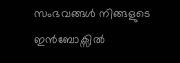സംഭവങ്ങൾ നിങ്ങളുടെ ഇൻബോക്സിൽ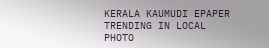KERALA KAUMUDI EPAPER
TRENDING IN LOCAL
PHOTO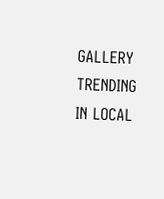GALLERY
TRENDING IN LOCAL